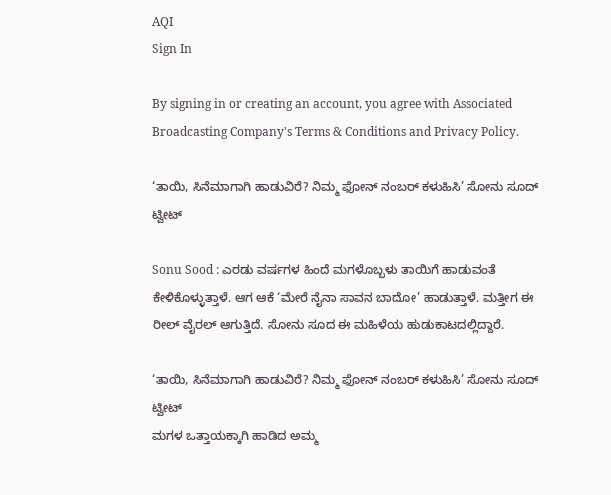AQI
Sign In

By signing in or creating an account, you agree with Associated Broadcasting Company's Terms & Conditions and Privacy Policy.

‘ತಾಯಿ, ಸಿನೆಮಾಗಾಗಿ ಹಾಡುವಿರೆ? ನಿಮ್ಮ ಫೋನ್ ನಂಬರ್ ಕಳುಹಿಸಿ’ ಸೋನು ಸೂದ್ ಟ್ವೀಟ್

Sonu Sood : ಎರಡು ವರ್ಷಗಳ ಹಿಂದೆ ಮಗಳೊಬ್ಬಳು ತಾಯಿಗೆ ಹಾಡುವಂತೆ ಕೇಳಿಕೊಳ್ಳುತ್ತಾಳೆ. ಆಗ ಆಕೆ ‘ಮೇರೆ ನೈನಾ ಸಾವನ ಬಾದೋ’ ಹಾಡುತ್ತಾಳೆ. ಮತ್ತೀಗ ಈ ರೀಲ್ ವೈರಲ್ ಆಗುತ್ತಿದೆ. ಸೋನು ಸೂದ ಈ ಮಹಿಳೆಯ ಹುಡುಕಾಟದಲ್ಲಿದ್ದಾರೆ.

‘ತಾಯಿ, ಸಿನೆಮಾಗಾಗಿ ಹಾಡುವಿರೆ? ನಿಮ್ಮ ಫೋನ್ ನಂಬರ್ ಕಳುಹಿಸಿ’ ಸೋನು ಸೂದ್ ಟ್ವೀಟ್
ಮಗಳ ಒತ್ತಾಯಕ್ಕಾಗಿ ಹಾಡಿದ ಅಮ್ಮ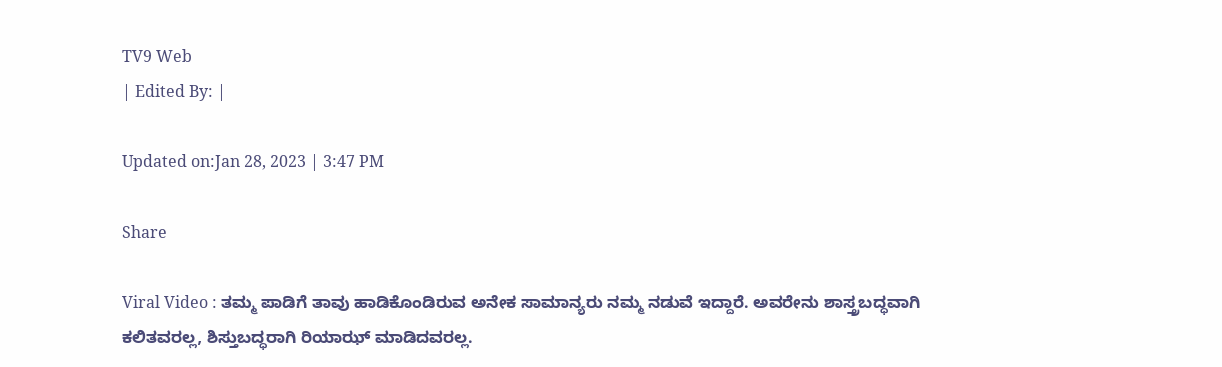TV9 Web
| Edited By: |

Updated on:Jan 28, 2023 | 3:47 PM

Share

Viral Video : ತಮ್ಮ ಪಾಡಿಗೆ ತಾವು ಹಾಡಿಕೊಂಡಿರುವ ಅನೇಕ ಸಾಮಾನ್ಯರು ನಮ್ಮ ನಡುವೆ ಇದ್ದಾರೆ. ಅವರೇನು ಶಾಸ್ತ್ರಬದ್ಧವಾಗಿ ಕಲಿತವರಲ್ಲ, ಶಿಸ್ತುಬದ್ಧರಾಗಿ ರಿಯಾಝ್ ಮಾಡಿದವರಲ್ಲ.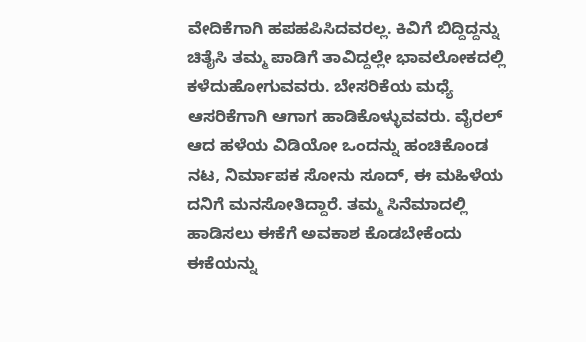ವೇದಿಕೆಗಾಗಿ ಹಪಹಪಿಸಿದವರಲ್ಲ. ಕಿವಿಗೆ ಬಿದ್ದಿದ್ದನ್ನು ಚಿತೈಸಿ ತಮ್ಮ ಪಾಡಿಗೆ ತಾವಿದ್ದಲ್ಲೇ ಭಾವಲೋಕದಲ್ಲಿ ಕಳೆದುಹೋಗುವವರು. ಬೇಸರಿಕೆಯ ಮಧ್ಯೆ ಆಸರಿಕೆಗಾಗಿ ಆಗಾಗ ಹಾಡಿಕೊಳ್ಳುವವರು. ವೈರಲ್ ಆದ ಹಳೆಯ ವಿಡಿಯೋ ಒಂದನ್ನು ಹಂಚಿಕೊಂಡ ನಟ, ನಿರ್ಮಾಪಕ ಸೋನು ಸೂದ್, ಈ ಮಹಿಳೆಯ ದನಿಗೆ ಮನಸೋತಿದ್ದಾರೆ. ತಮ್ಮ ಸಿನೆಮಾದಲ್ಲಿ ಹಾಡಿಸಲು ಈಕೆಗೆ ಅವಕಾಶ ಕೊಡಬೇಕೆಂದು ಈಕೆಯನ್ನು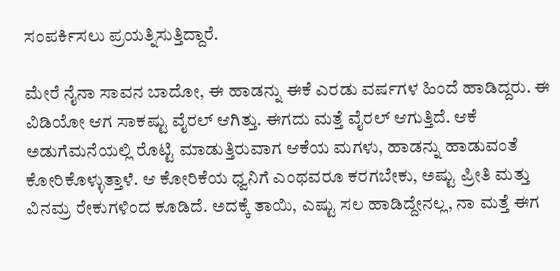ಸಂಪರ್ಕಿಸಲು ಪ್ರಯತ್ನಿಸುತ್ತಿದ್ದಾರೆ.

ಮೇರೆ ನೈನಾ ಸಾವನ ಬಾದೋ, ಈ ಹಾಡನ್ನು ಈಕೆ ಎರಡು ವರ್ಷಗಳ ಹಿಂದೆ ಹಾಡಿದ್ದರು. ಈ ವಿಡಿಯೋ ಆಗ ಸಾಕಷ್ಟು ವೈರಲ್ ಆಗಿತ್ತು. ಈಗದು ಮತ್ತೆ ವೈರಲ್ ಆಗುತ್ತಿದೆ. ಆಕೆ ಅಡುಗೆಮನೆಯಲ್ಲಿ ರೊಟ್ಟಿ ಮಾಡುತ್ತಿರುವಾಗ ಆಕೆಯ ಮಗಳು, ಹಾಡನ್ನು ಹಾಡುವಂತೆ ಕೋರಿಕೊಳ್ಳುತ್ತಾಳೆ. ಆ ಕೋರಿಕೆಯ ಧ್ವನಿಗೆ ಎಂಥವರೂ ಕರಗಬೇಕು, ಅಷ್ಟು ಪ್ರೀತಿ ಮತ್ತು ವಿನಮ್ರ ರೇಕುಗಳಿಂದ ಕೂಡಿದೆ. ಅದಕ್ಕೆ ತಾಯಿ, ಎಷ್ಟು ಸಲ ಹಾಡಿದ್ದೇನಲ್ಲ, ನಾ ಮತ್ತೆ ಈಗ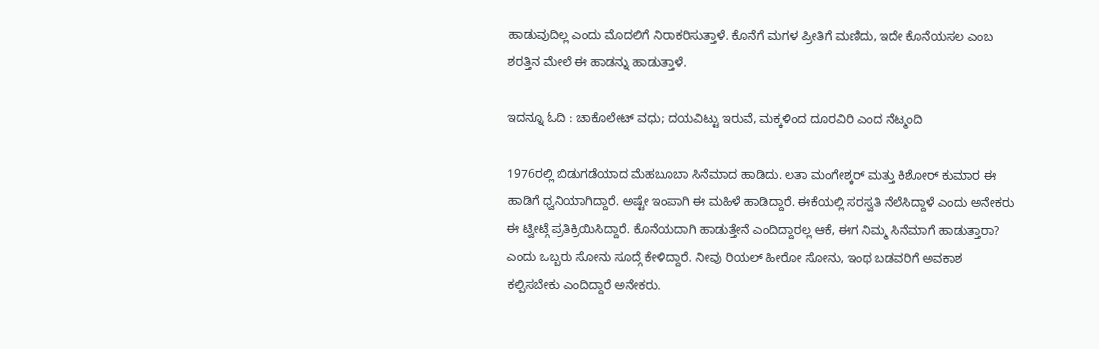ಹಾಡುವುದಿಲ್ಲ ಎಂದು ಮೊದಲಿಗೆ ನಿರಾಕರಿಸುತ್ತಾಳೆ. ಕೊನೆಗೆ ಮಗಳ ಪ್ರೀತಿಗೆ ಮಣಿದು, ಇದೇ ಕೊನೆಯಸಲ ಎಂಬ ಶರತ್ತಿನ ಮೇಲೆ ಈ ಹಾಡನ್ನು ಹಾಡುತ್ತಾಳೆ.

ಇದನ್ನೂ ಓದಿ : ಚಾಕೊಲೇಟ್ ವಧು; ದಯವಿಟ್ಟು ಇರುವೆ, ಮಕ್ಕಳಿಂದ ದೂರವಿರಿ ಎಂದ ನೆಟ್ಮಂದಿ

1976ರಲ್ಲಿ ಬಿಡುಗಡೆಯಾದ ಮೆಹಬೂಬಾ ಸಿನೆಮಾದ ಹಾಡಿದು. ಲತಾ ಮಂಗೇಶ್ಕರ್ ಮತ್ತು ಕಿಶೋರ್ ಕುಮಾರ ಈ ಹಾಡಿಗೆ ಧ್ವನಿಯಾಗಿದ್ದಾರೆ. ಅಷ್ಟೇ ಇಂಪಾಗಿ ಈ ಮಹಿಳೆ ಹಾಡಿದ್ದಾರೆ. ಈಕೆಯಲ್ಲಿ ಸರಸ್ವತಿ ನೆಲೆಸಿದ್ದಾಳೆ ಎಂದು ಅನೇಕರು ಈ ಟ್ವೀಟ್ಗೆ ಪ್ರತಿಕ್ರಿಯಿಸಿದ್ದಾರೆ. ಕೊನೆಯದಾಗಿ ಹಾಡುತ್ತೇನೆ ಎಂದಿದ್ದಾರಲ್ಲ ಆಕೆ, ಈಗ ನಿಮ್ಮ ಸಿನೆಮಾಗೆ ಹಾಡುತ್ತಾರಾ? ಎಂದು ಒಬ್ಬರು ಸೋನು ಸೂದ್ಗೆ ಕೇಳಿದ್ದಾರೆ. ನೀವು ರಿಯಲ್ ಹೀರೋ ಸೋನು, ಇಂಥ ಬಡವರಿಗೆ ಅವಕಾಶ ಕಲ್ಪಿಸಬೇಕು ಎಂದಿದ್ದಾರೆ ಅನೇಕರು.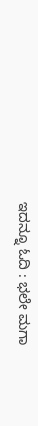ಇದನ್ನೂ ಓದಿ : ಭಲೇ ಮಗಾ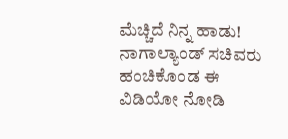ಮೆಚ್ಚಿದೆ ನಿನ್ನ ಹಾಡು! ನಾಗಾಲ್ಯಾಂಡ್ ಸಚಿವರು ಹಂಚಿಕೊಂಡ ಈ ವಿಡಿಯೋ ನೋಡಿ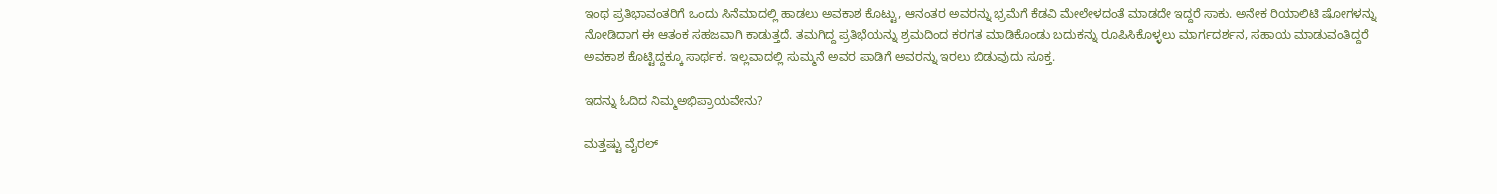ಇಂಥ ಪ್ರತಿಭಾವಂತರಿಗೆ ಒಂದು ಸಿನೆಮಾದಲ್ಲಿ ಹಾಡಲು ಅವಕಾಶ ಕೊಟ್ಟು, ಆನಂತರ ಅವರನ್ನು ಭ್ರಮೆಗೆ ಕೆಡವಿ ಮೇಲೇಳದಂತೆ ಮಾಡದೇ ಇದ್ದರೆ ಸಾಕು. ಅನೇಕ ರಿಯಾಲಿಟಿ ಷೋಗಳನ್ನು ನೋಡಿದಾಗ ಈ ಆತಂಕ ಸಹಜವಾಗಿ ಕಾಡುತ್ತದೆ. ತಮಗಿದ್ದ ಪ್ರತಿಭೆಯನ್ನು ಶ್ರಮದಿಂದ ಕರಗತ ಮಾಡಿಕೊಂಡು ಬದುಕನ್ನು ರೂಪಿಸಿಕೊಳ್ಳಲು ಮಾರ್ಗದರ್ಶನ, ಸಹಾಯ ಮಾಡುವಂತಿದ್ದರೆ ಅವಕಾಶ ಕೊಟ್ಟಿದ್ದಕ್ಕೂ ಸಾರ್ಥಕ. ಇಲ್ಲವಾದಲ್ಲಿ ಸುಮ್ಮನೆ ಅವರ ಪಾಡಿಗೆ ಅವರನ್ನು ಇರಲು ಬಿಡುವುದು ಸೂಕ್ತ.

ಇದನ್ನು ಓದಿದ ನಿಮ್ಮಅಭಿಪ್ರಾಯವೇನು?

ಮತ್ತಷ್ಟು ವೈರಲ್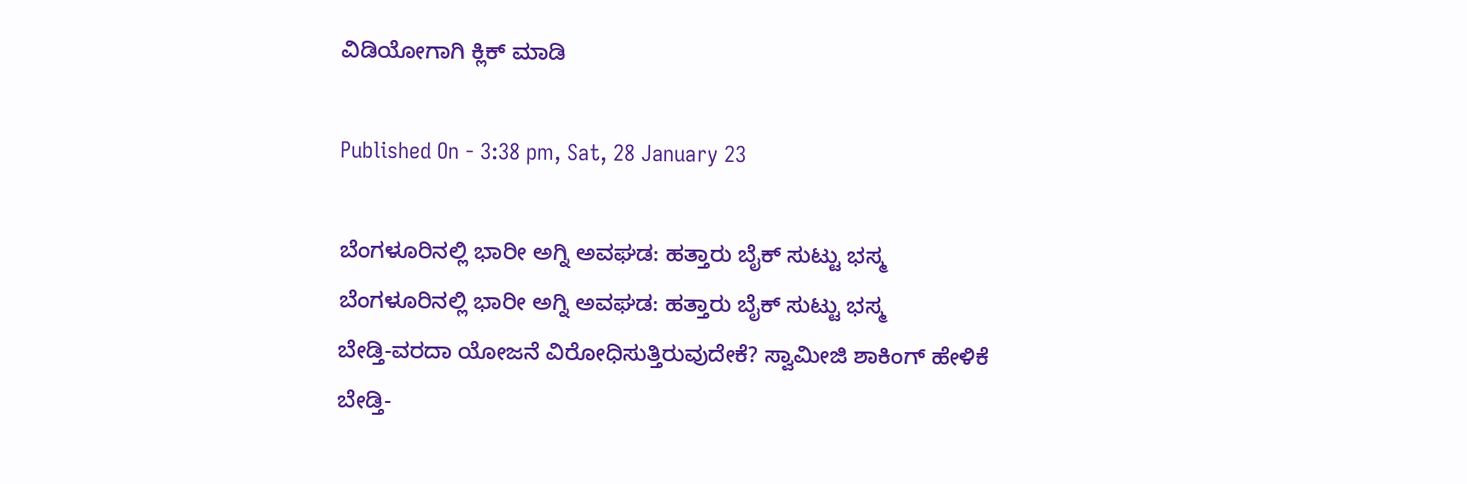ವಿಡಿಯೋಗಾಗಿ ಕ್ಲಿಕ್ ಮಾಡಿ

Published On - 3:38 pm, Sat, 28 January 23

ಬೆಂಗಳೂರಿನಲ್ಲಿ ಭಾರೀ ಅಗ್ನಿ ಅವಘಡ: ಹತ್ತಾರು ಬೈಕ್ ಸುಟ್ಟು ಭಸ್ಮ
ಬೆಂಗಳೂರಿನಲ್ಲಿ ಭಾರೀ ಅಗ್ನಿ ಅವಘಡ: ಹತ್ತಾರು ಬೈಕ್ ಸುಟ್ಟು ಭಸ್ಮ
ಬೇಡ್ತಿ-ವರದಾ ಯೋಜನೆ ವಿರೋಧಿಸುತ್ತಿರುವುದೇಕೆ? ಸ್ವಾಮೀಜಿ ಶಾಕಿಂಗ್ ಹೇಳಿಕೆ
ಬೇಡ್ತಿ-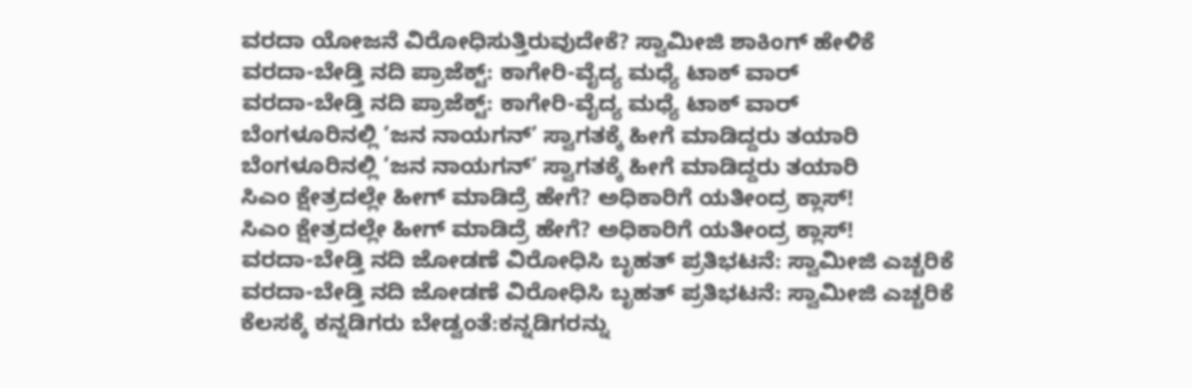ವರದಾ ಯೋಜನೆ ವಿರೋಧಿಸುತ್ತಿರುವುದೇಕೆ? ಸ್ವಾಮೀಜಿ ಶಾಕಿಂಗ್ ಹೇಳಿಕೆ
ವರದಾ-ಬೇಡ್ತಿ ನದಿ ಪ್ರಾಜೆಕ್ಟ್: ಕಾಗೇರಿ-ವೈದ್ಯ ಮಧ್ಯೆ ಟಾಕ್ ವಾರ್
ವರದಾ-ಬೇಡ್ತಿ ನದಿ ಪ್ರಾಜೆಕ್ಟ್: ಕಾಗೇರಿ-ವೈದ್ಯ ಮಧ್ಯೆ ಟಾಕ್ ವಾರ್
ಬೆಂಗಳೂರಿನಲ್ಲಿ ‘ಜನ ನಾಯಗನ್’ ಸ್ವಾಗತಕ್ಕೆ ಹೀಗೆ ಮಾಡಿದ್ದರು ತಯಾರಿ
ಬೆಂಗಳೂರಿನಲ್ಲಿ ‘ಜನ ನಾಯಗನ್’ ಸ್ವಾಗತಕ್ಕೆ ಹೀಗೆ ಮಾಡಿದ್ದರು ತಯಾರಿ
ಸಿಎಂ ಕ್ಷೇತ್ರದಲ್ಲೇ ಹೀಗ್ ಮಾಡಿದ್ರೆ ಹೇಗೆ? ಅಧಿಕಾರಿಗೆ ಯತೀಂದ್ರ ಕ್ಲಾಸ್!
ಸಿಎಂ ಕ್ಷೇತ್ರದಲ್ಲೇ ಹೀಗ್ ಮಾಡಿದ್ರೆ ಹೇಗೆ? ಅಧಿಕಾರಿಗೆ ಯತೀಂದ್ರ ಕ್ಲಾಸ್!
ವರದಾ-ಬೇಡ್ತಿ ನದಿ ಜೋಡಣೆ ವಿರೋಧಿಸಿ ಬೃಹತ್ ಪ್ರತಿಭಟನೆ: ಸ್ವಾಮೀಜಿ ಎಚ್ಚರಿಕೆ
ವರದಾ-ಬೇಡ್ತಿ ನದಿ ಜೋಡಣೆ ವಿರೋಧಿಸಿ ಬೃಹತ್ ಪ್ರತಿಭಟನೆ: ಸ್ವಾಮೀಜಿ ಎಚ್ಚರಿಕೆ
ಕೆಲಸಕ್ಕೆ ಕನ್ನಡಿಗರು ಬೇಡ್ವಂತೆ:ಕನ್ನಡಿಗರನ್ನು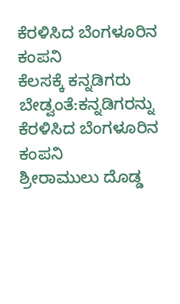ಕೆರಳಿಸಿದ ಬೆಂಗಳೂರಿನ ಕಂಪನಿ
ಕೆಲಸಕ್ಕೆ ಕನ್ನಡಿಗರು ಬೇಡ್ವಂತೆ:ಕನ್ನಡಿಗರನ್ನು ಕೆರಳಿಸಿದ ಬೆಂಗಳೂರಿನ ಕಂಪನಿ
ಶ್ರೀರಾಮುಲು ದೊಡ್ಡ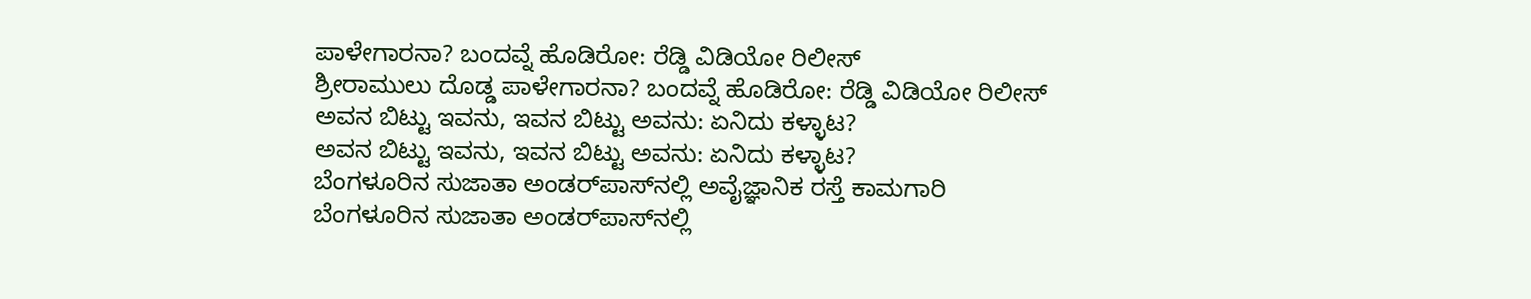ಪಾಳೇಗಾರನಾ? ಬಂದವ್ನೆ ಹೊಡಿರೋ: ರೆಡ್ಡಿ ವಿಡಿಯೋ ರಿಲೀಸ್‌
ಶ್ರೀರಾಮುಲು ದೊಡ್ಡ ಪಾಳೇಗಾರನಾ? ಬಂದವ್ನೆ ಹೊಡಿರೋ: ರೆಡ್ಡಿ ವಿಡಿಯೋ ರಿಲೀಸ್‌
ಅವನ ಬಿಟ್ಟು ಇವನು, ಇವನ ಬಿಟ್ಟು ಅವನು: ಏನಿದು ಕಳ್ಳಾಟ?
ಅವನ ಬಿಟ್ಟು ಇವನು, ಇವನ ಬಿಟ್ಟು ಅವನು: ಏನಿದು ಕಳ್ಳಾಟ?
ಬೆಂಗಳೂರಿನ ಸುಜಾತಾ ಅಂಡರ್‌ಪಾಸ್‌ನಲ್ಲಿ ಅವೈಜ್ಞಾನಿಕ ರಸ್ತೆ ಕಾಮಗಾರಿ
ಬೆಂಗಳೂರಿನ ಸುಜಾತಾ ಅಂಡರ್‌ಪಾಸ್‌ನಲ್ಲಿ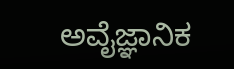ಅವೈಜ್ಞಾನಿಕ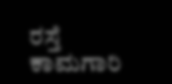ರಸ್ತೆ ಕಾಮಗಾರಿ